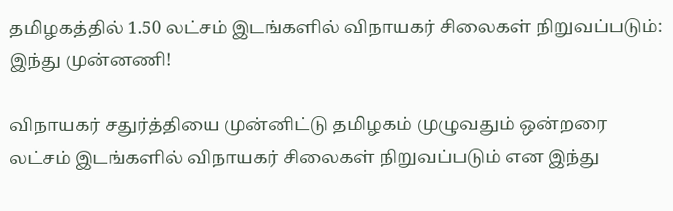தமிழகத்தில் 1.50 லட்சம் இடங்களில் விநாயகர் சிலைகள் நிறுவப்படும்: இந்து முன்னணி!

விநாயகர் சதுர்த்தியை முன்னிட்டு தமிழகம் முழுவதும் ஒன்றரை லட்சம் இடங்களில் விநாயகர் சிலைகள் நிறுவப்படும் என இந்து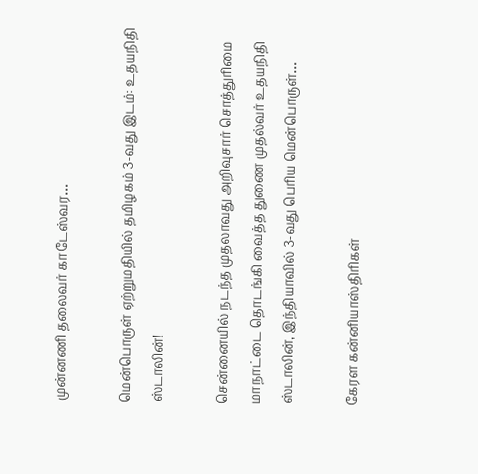முன்னணி தலைவர் காடேஸ்வர…

மென்பொருள் ஏற்றுமதியில் தமிழகம் 3-வது இடம்: உதயநிதி ஸ்டாலின்!

சென்னையில் நடந்த முதலாவது அறிவுசார் சொத்துரிமை மாநாட்டை தொடங்கி வைத்த துணை முதல்வர் உதயநிதி ஸ்டாலின், இந்தியாவில் 3-வது பெரிய மென்பொருள்…

கேரள கன்னியாஸ்திரிகள்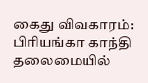கைது விவகாரம்: பிரியங்கா காந்தி தலைமையில்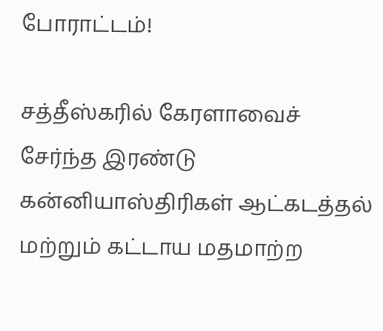போராட்டம்!

சத்தீஸ்கரில் கேரளாவைச் சேர்ந்த இரண்டு கன்னியாஸ்திரிகள் ஆட்கடத்தல் மற்றும் கட்டாய மதமாற்ற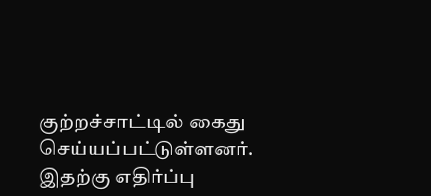குற்றச்சாட்டில் கைது செய்யப்பட்டுள்ளனர். இதற்கு எதிர்ப்பு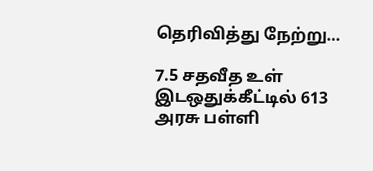தெரிவித்து நேற்று…

7.5 சதவீத உள் இடஒதுக்கீட்டில் 613 அரசு பள்ளி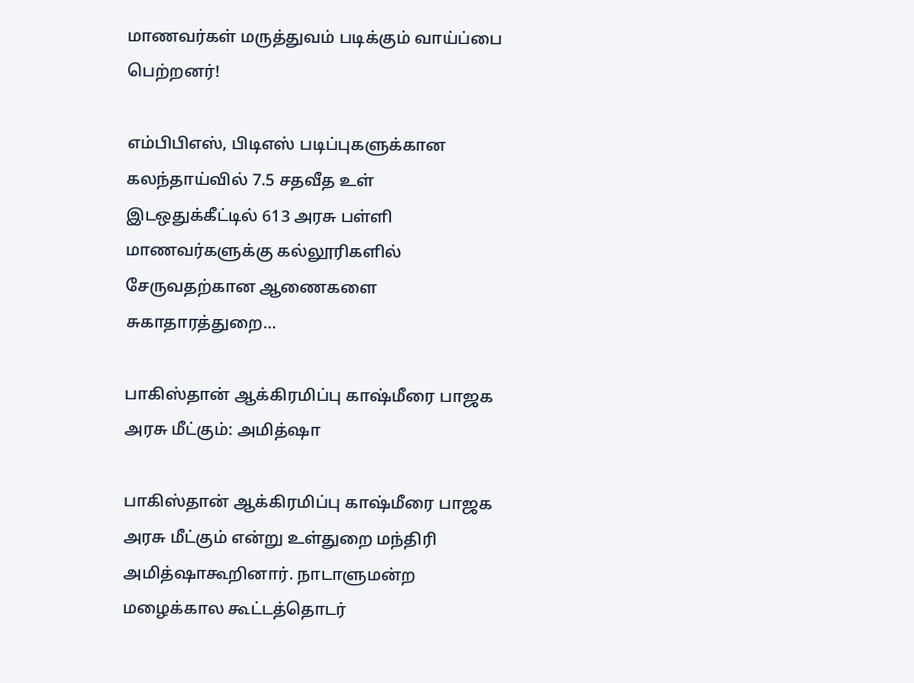மாணவர்கள் மருத்துவம் படிக்கும் வாய்ப்பை பெற்றனர்!

எம்பிபிஎஸ், பிடிஎஸ் படிப்புகளுக்கான கலந்தாய்வில் 7.5 சதவீத உள் இடஒதுக்கீட்டில் 613 அரசு பள்ளி மாணவர்களுக்கு கல்லூரிகளில் சேருவதற்கான ஆணைகளை சுகாதாரத்துறை…

பாகிஸ்தான் ஆக்கிரமிப்பு காஷ்மீரை பாஜக அரசு மீட்கும்: அமித்ஷா

பாகிஸ்தான் ஆக்கிரமிப்பு காஷ்மீரை பாஜக அரசு மீட்கும் என்று உள்துறை மந்திரி அமித்ஷாகூறினார். நாடாளுமன்ற மழைக்கால கூட்டத்தொடர்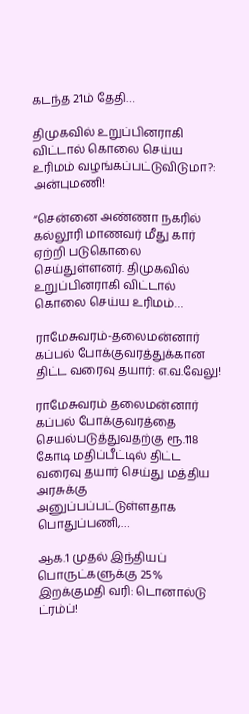கடந்த 21ம் தேதி…

திமுகவில் உறுப்பினராகி விட்டால் கொலை செய்ய உரிமம் வழங்கப்பட்டுவிடுமா?: அன்புமணி!

“சென்னை அண்ணா நகரில் கல்லூரி மாணவர் மீது கார் ஏற்றி படுகொலை செய்துள்ளனர். திமுகவில் உறுப்பினராகி விட்டால் கொலை செய்ய உரிமம்…

ராமேசுவரம்-தலைமன்னார் கப்பல் போக்குவரத்துக்கான திட்ட வரைவு தயார்: எ.வ.வேலு!

ராமேசுவரம் தலைமன்னார் கப்பல் போக்குவரத்தை செயல்படுத்துவதற்கு ரூ.118 கோடி மதிப்பீட்டில் திட்ட வரைவு தயார் செய்து மத்திய அரசுக்கு அனுப்பப்பட்டுள்ளதாக பொதுப்பணி,…

ஆக.1 முதல் இந்தியப் பொருட்களுக்கு 25% இறக்குமதி வரி: டொனால்டு ட்ரம்ப்!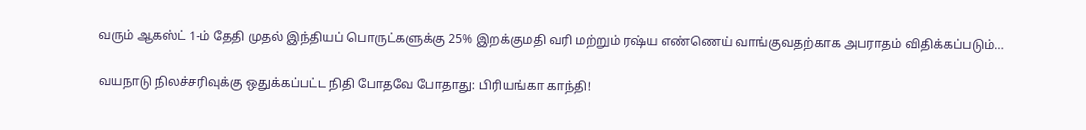வரும் ஆகஸ்ட் 1-ம் தேதி முதல் இந்தியப் பொருட்களுக்கு 25% இறக்குமதி வரி மற்றும் ரஷ்ய எண்ணெய் வாங்குவதற்காக அபராதம் விதிக்கப்படும்…

வயநாடு நிலச்சரிவுக்கு ஒதுக்கப்பட்ட நிதி போதவே போதாது: பிரியங்கா காந்தி!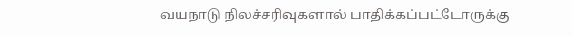வயநாடு நிலச்சரிவுகளால் பாதிக்கப்பட்டோருக்கு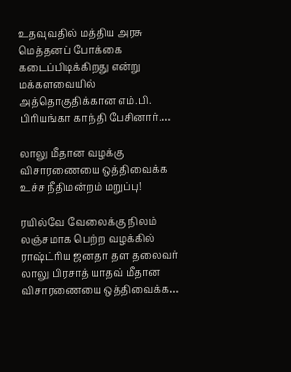உதவுவதில் மத்திய அரசு மெத்தனப் போக்கை கடைப்பிடிக்கிறது என்று மக்களவையில் அத்தொகுதிக்கான எம்.பி. பிரியங்கா காந்தி பேசினார்.…

லாலு மீதான வழக்கு விசாரணையை ஒத்திவைக்க உச்ச நீதிமன்றம் மறுப்பு!

ரயில்வே வேலைக்கு நிலம் லஞ்சமாக பெற்ற வழக்கில் ராஷ்ட்ரிய ஜனதா தள தலைவர் லாலு பிரசாத் யாதவ் மீதான விசாரணையை ஒத்திவைக்க…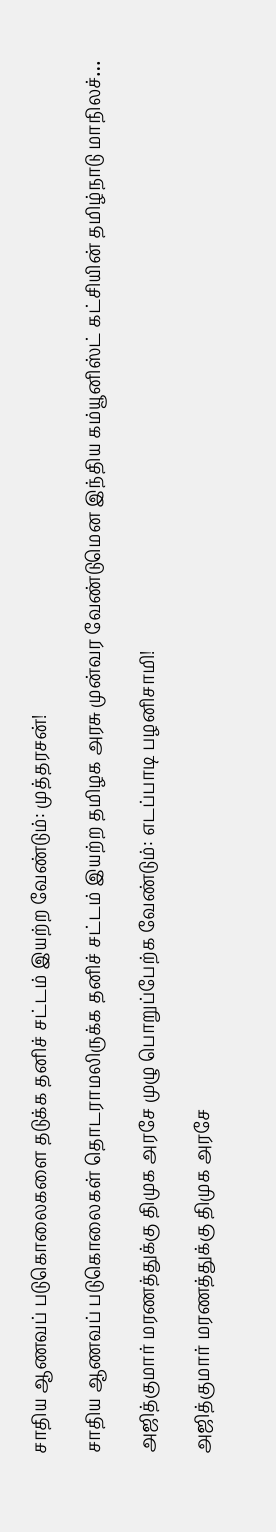சாதிய ஆணவப் படுகொலைகளை தடுக்க தனிச் சட்டம் இயற்ற வேண்டும்: முத்தரசன்!

சாதிய ஆணவப் படுகொலைகள் தொடராமலிருக்க தனிச் சட்டம் இயற்ற தமிழக அரசு முன்வர வேண்டுமென இந்திய கம்யூனிஸ்ட் கட்சியின் தமிழ்நாடு மாநிலச்…

அஜித்குமார் மரணத்துக்கு திமுக அரசே முழு பொறுப்பேற்க வேண்டும்: எடப்பாடி பழனிசாமி!

அஜித்குமார் மரணத்துக்கு திமுக அரசே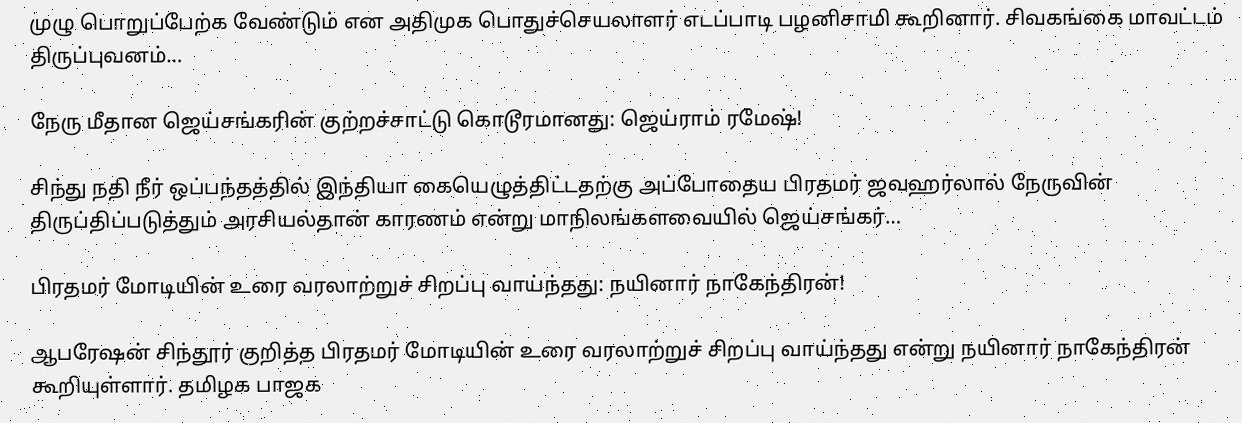முழு பொறுப்பேற்க வேண்டும் என அதிமுக பொதுச்செயலாளர் எடப்பாடி பழனிசாமி கூறினார். சிவகங்கை மாவட்டம் திருப்புவனம்…

நேரு மீதான ஜெய்சங்கரின் குற்றச்சாட்டு கொடூரமானது: ஜெய்ராம் ரமேஷ்!

சிந்து நதி நீர் ஒப்பந்தத்தில் இந்தியா கையெழுத்திட்டதற்கு அப்போதைய பிரதமர் ஜவஹர்லால் நேருவின் திருப்திப்படுத்தும் அரசியல்தான் காரணம் என்று மாநிலங்களவையில் ஜெய்சங்கர்…

பிரதமர் மோடியின் உரை வரலாற்றுச் சிறப்பு வாய்ந்தது: நயினார் நாகேந்திரன்!

ஆபரேஷன் சிந்தூர் குறித்த பிரதமர் மோடியின் உரை வரலாற்றுச் சிறப்பு வாய்ந்தது என்று நயினார் நாகேந்திரன் கூறியுள்ளார். தமிழக பாஜக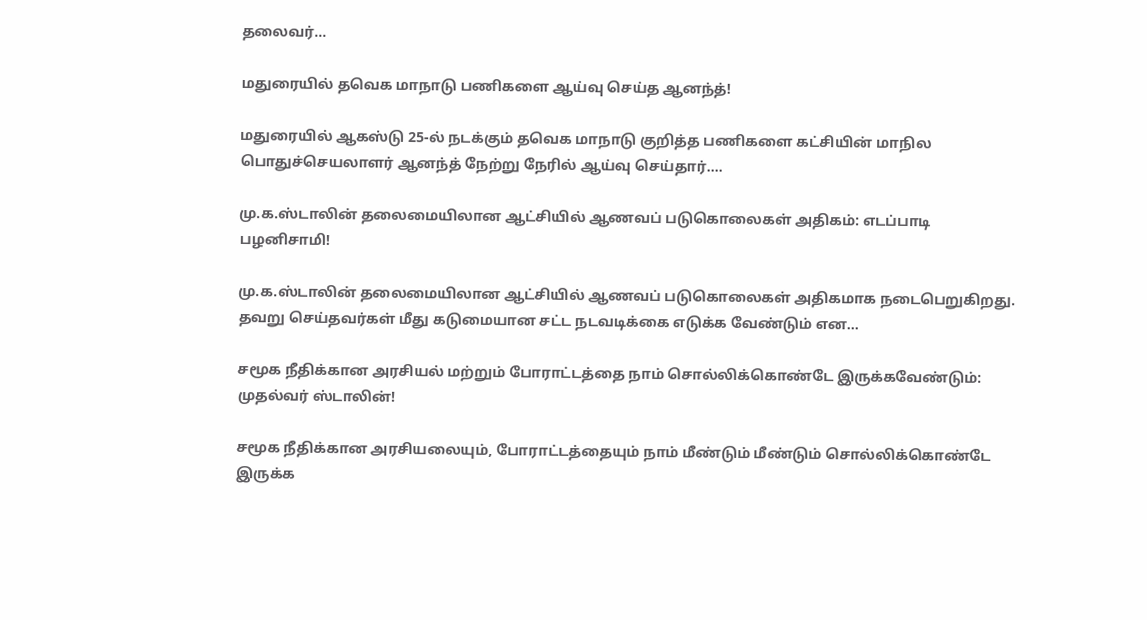தலைவர்…

மதுரையில் தவெக மாநாடு பணிகளை ஆய்வு செய்த ஆனந்த்!

மதுரையில் ஆகஸ்டு 25-ல் நடக்கும் தவெக மாநாடு குறித்த பணிகளை கட்சியின் மாநில பொதுச்செயலாளர் ஆனந்த் நேற்று நேரில் ஆய்வு செய்தார்.…

மு.க.ஸ்டாலின் தலைமையிலான ஆட்சியில் ஆணவப் படுகொலைகள் அதிகம்: எடப்பாடி பழனிசாமி!

மு.க.ஸ்டாலின் தலைமையிலான ஆட்சியில் ஆணவப் படுகொலைகள் அதிகமாக நடைபெறுகிறது. தவறு செய்தவர்கள் மீது கடுமையான சட்ட நடவடிக்கை எடுக்க வேண்டும் என…

சமூக நீதிக்கான அரசியல் மற்றும் போராட்டத்தை நாம் சொல்லிக்கொண்டே இருக்கவேண்டும்: முதல்வர் ஸ்டாலின்!

சமூக நீதிக்கான அரசியலையும், போராட்டத்தையும் நாம் மீண்டும் மீண்டும் சொல்லிக்கொண்டே இருக்க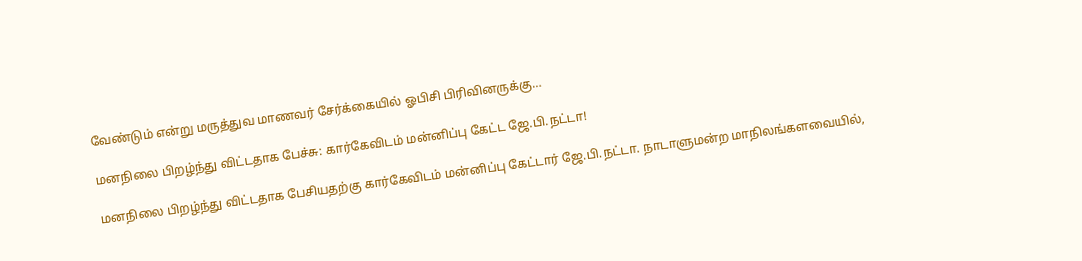வேண்டும் என்று மருத்துவ மாணவர் சேர்க்கையில் ஓபிசி பிரிவினருக்கு…

மனநிலை பிறழ்ந்து விட்டதாக பேச்சு: கார்கேவிடம் மன்னிப்பு கேட்ட ஜே.பி.நட்டா!

மனநிலை பிறழ்ந்து விட்டதாக பேசியதற்கு கார்கேவிடம் மன்னிப்பு கேட்டார் ஜே.பி.நட்டா. நாடாளுமன்ற மாநிலங்களவையில்,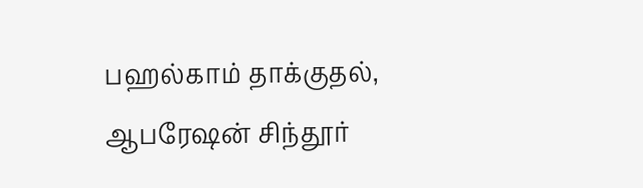பஹல்காம் தாக்குதல், ஆபரேஷன் சிந்தூர்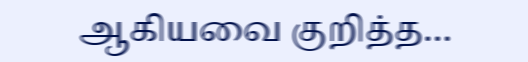ஆகியவை குறித்த…